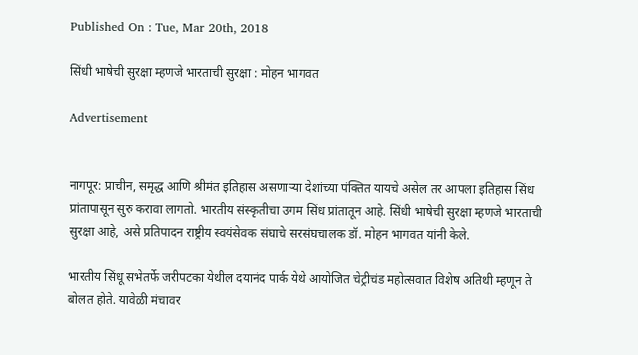Published On : Tue, Mar 20th, 2018

सिंधी भाषेची सुरक्षा म्हणजे भारताची सुरक्षा : मोहन भागवत

Advertisement


नागपूर: प्राचीन, समृद्ध आणि श्रीमंत इतिहास असणाऱ्या देशांच्या पंक्तित यायचे असेल तर आपला इतिहास सिंध प्रांतापासून सुरु करावा लागतो. भारतीय संस्कृतीचा उगम सिंध प्रांतातून आहे. सिंधी भाषेची सुरक्षा म्हणजे भारताची सुरक्षा आहे, असे प्रतिपादन राष्ट्रीय स्वयंसेवक संघाचे सरसंघचालक डॉ. मोहन भागवत यांनी केले.

भारतीय सिंधू सभेतर्फे जरीपटका येथील दयानंद पार्क येथे आयोजित चेट्रीचंड महोत्सवात विशेष अतिथी म्हणून ते बोलत होते. यावेळी मंचावर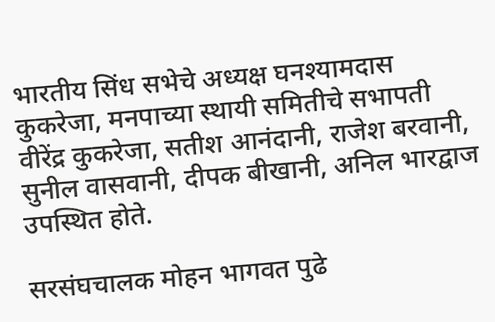भारतीय सिंध सभेचे अध्यक्ष घनश्यामदास कुकरेजा, मनपाच्या स्थायी समितीचे सभापती वीरेंद्र कुकरेजा, सतीश आनंदानी, राजेश बरवानी, सुनील वासवानी, दीपक बीखानी, अनिल भारद्वाज उपस्थित होते.

सरसंघचालक मोहन भागवत पुढे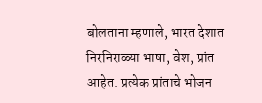बोलताना म्हणाले, भारत देशात निरनिराळ्या भाषा, वेश, प्रांत आहेत. प्रत्येक प्रांताचे भोजन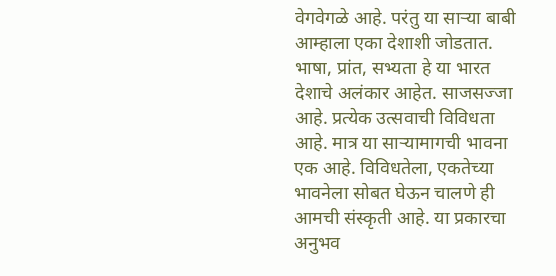वेगवेगळे आहे. परंतु या साऱ्या बाबी आम्हाला एका देशाशी जोडतात. भाषा, प्रांत, सभ्यता हे या भारत देशाचे अलंकार आहेत. साजसज्जा आहे. प्रत्येक उत्सवाची विविधता आहे. मात्र या साऱ्यामागची भावना एक आहे. विविधतेला, एकतेच्या भावनेला सोबत घेऊन चालणे ही आमची संस्कृती आहे. या प्रकारचा अनुभव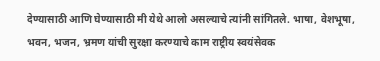देण्यासाठी आणि घेण्यासाठी मी येथे आलो असल्याचे त्यांनी सांगितले. भाषा, वेशभूषा, भवन, भजन, भ्रमण यांची सुरक्षा करण्याचे काम राष्ट्रीय स्वयंसेवक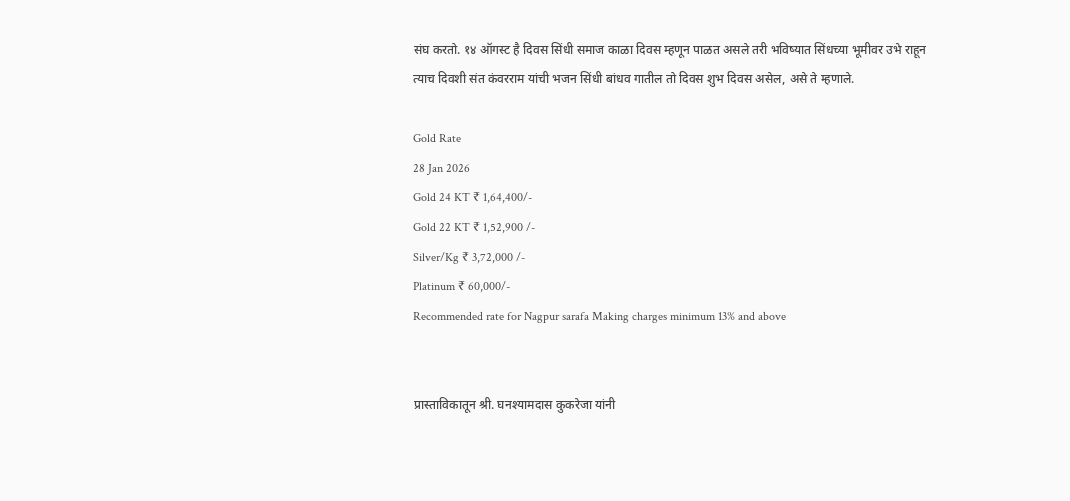संघ करतो. १४ ऑगस्ट है दिवस सिंधी समाज काळा दिवस म्हणून पाळत असले तरी भविष्यात सिंधच्या भूमीवर उभे राहून त्याच दिवशी संत कंवरराम यांची भजन सिंधी बांधव गातील तो दिवस शुभ दिवस असेल, असे ते म्हणाले.

Gold Rate
28 Jan 2026
Gold 24 KT ₹ 1,64,400/-
Gold 22 KT ₹ 1,52,900 /-
Silver/Kg ₹ 3,72,000 /-
Platinum ₹ 60,000/-
Recommended rate for Nagpur sarafa Making charges minimum 13% and above


प्रास्ताविकातून श्री. घनश्यामदास कुकरेजा यांनी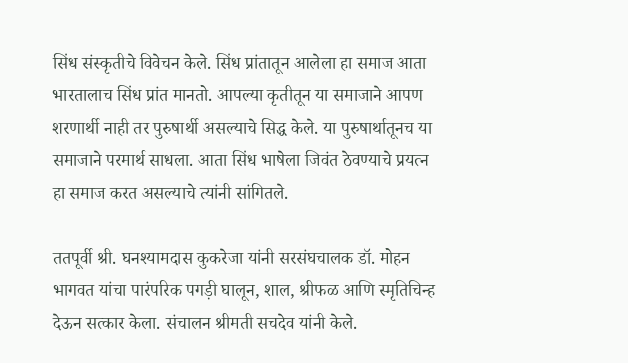सिंध संस्कृतीचे विवेचन केले. सिंध प्रांतातून आलेला हा समाज आता भारतालाच सिंध प्रांत मानतो. आपल्या कृतीतून या समाजाने आपण शरणार्थी नाही तर पुरुषार्थी असल्याचे सिद्ध केले. या पुरुषार्थातूनच या समाजाने परमार्थ साधला. आता सिंध भाषेला जिवंत ठेवण्याचे प्रयत्न हा समाज करत असल्याचे त्यांनी सांगितले.

ततपूर्वी श्री. घनश्यामदास कुकरेजा यांनी सरसंघचालक डॉ. मोहन भागवत यांचा पारंपरिक पगड़ी घालून, शाल, श्रीफळ आणि स्मृतिचिन्ह देऊन सत्कार केला. संचालन श्रीमती सचदेव यांनी केले.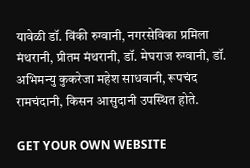यावेळी डॉ. विंकी रुग्वानी, नगरसेविका प्रमिला मंथरानी, प्रीतम मंथरानी, डॉ. मेघराज रुग्वानी, डॉ. अभिमन्यु कुकरेजा महेश साधवानी, रूपचंद रामचंदानी, किसन आसुदानी उपस्थित होते.

GET YOUR OWN WEBSITE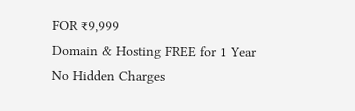FOR ₹9,999
Domain & Hosting FREE for 1 Year
No Hidden Charges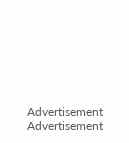Advertisement
Advertisement